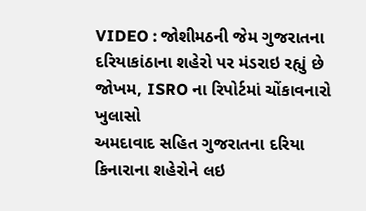VIDEO : જોશીમઠની જેમ ગુજરાતના દરિયાકાંઠાના શહેરો પર મંડરાઇ રહ્યું છે જોખમ, ISRO ના રિપોર્ટમાં ચોંકાવનારો ખુલાસો
અમદાવાદ સહિત ગુજરાતના દરિયા કિનારાના શહેરોને લઇ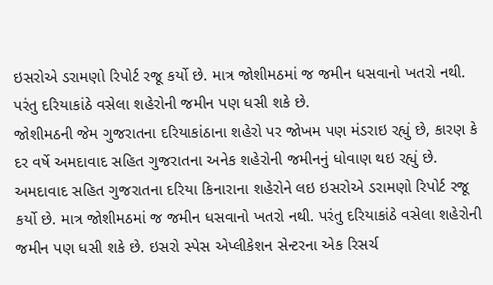ઇસરોએ ડરામણો રિપોર્ટ રજૂ કર્યો છે. માત્ર જોશીમઠમાં જ જમીન ધસવાનો ખતરો નથી. પરંતુ દરિયાકાંઠે વસેલા શહેરોની જમીન પણ ધસી શકે છે.
જોશીમઠની જેમ ગુજરાતના દરિયાકાંઠાના શહેરો પર જોખમ પણ મંડરાઇ રહ્યું છે, કારણ કે દર વર્ષે અમદાવાદ સહિત ગુજરાતના અનેક શહેરોની જમીનનું ધોવાણ થઇ રહ્યું છે. અમદાવાદ સહિત ગુજરાતના દરિયા કિનારાના શહેરોને લઇ ઇસરોએ ડરામણો રિપોર્ટ રજૂ કર્યો છે. માત્ર જોશીમઠમાં જ જમીન ધસવાનો ખતરો નથી. પરંતુ દરિયાકાંઠે વસેલા શહેરોની જમીન પણ ધસી શકે છે. ઇસરો સ્પેસ એપ્લીકેશન સેન્ટરના એક રિસર્ચ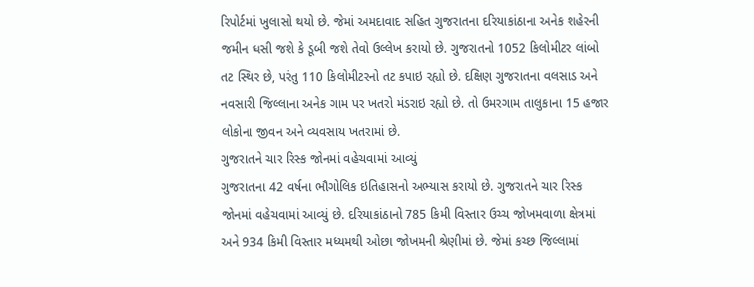રિપોર્ટમાં ખુલાસો થયો છે. જેમાં અમદાવાદ સહિત ગુજરાતના દરિયાકાંઠાના અનેક શહેરની જમીન ધસી જશે કે ડૂબી જશે તેવો ઉલ્લેખ કરાયો છે. ગુજરાતનો 1052 કિલોમીટર લાંબો તટ સ્થિર છે, પરંતુ 110 કિલોમીટરનો તટ કપાઇ રહ્યો છે. દક્ષિણ ગુજરાતના વલસાડ અને નવસારી જિલ્લાના અનેક ગામ પર ખતરો મંડરાઇ રહ્યો છે. તો ઉમરગામ તાલુકાના 15 હજાર લોકોના જીવન અને વ્યવસાય ખતરામાં છે.
ગુજરાતને ચાર રિસ્ક જોનમાં વહેચવામાં આવ્યું
ગુજરાતના 42 વર્ષના ભૌગોલિક ઇતિહાસનો અભ્યાસ કરાયો છે. ગુજરાતને ચાર રિસ્ક જોનમાં વહેચવામાં આવ્યું છે. દરિયાકાંઠાનો 785 કિમી વિસ્તાર ઉચ્ચ જોખમવાળા ક્ષેત્રમાં અને 934 કિમી વિસ્તાર મધ્યમથી ઓછા જોખમની શ્રેણીમાં છે. જેમાં કચ્છ જિલ્લામાં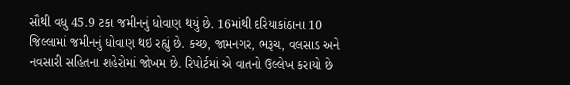સૌથી વધુ 45.9 ટકા જમીનનું ધોવાણ થયું છે. 16માંથી દરિયાકાંઠાના 10 જિલ્લામાં જમીનનું ધોવાણ થઇ રહ્યું છે. કચ્છ, જામનગર, ભરૂચ, વલસાડ અને નવસારી સહિતના શહેરોમાં જોખમ છે. રિપોર્ટમાં એ વાતનો ઉલ્લેખ કરાયો છે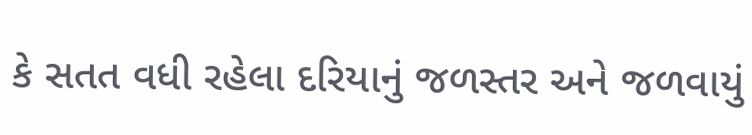કે સતત વધી રહેલા દરિયાનું જળસ્તર અને જળવાયું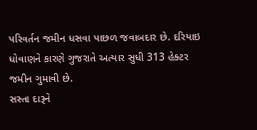પરિવર્તન જમીન ધસવા પાછળ જવાબદાર છે. દરિયાઇ ધોવાણને કારણે ગુજરાતે અત્યાર સુધી 313 હેક્ટર જમીન ગુમાવી છે.
સસ્તા દારૂને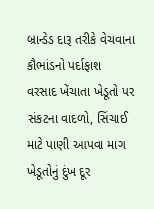બ્રાન્ડેડ દારૂ તરીકે વેચવાના કૌભાંડનો પર્દાફાશ
વરસાદ ખેંચાતા ખેડૂતો પર સંકટના વાદળો, સિંચાઈ માટે પાણી આપવા માગ
ખેડૂતોનું દુંખ દૂર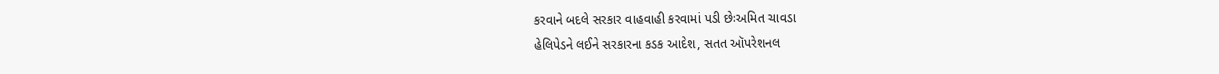કરવાને બદલે સરકાર વાહવાહી કરવામાં પડી છેઃઅમિત ચાવડા
હેલિપેડને લઈને સરકારના કડક આદેશ, સતત ઑપરેશનલ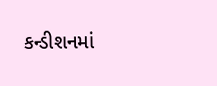કન્ડીશનમાં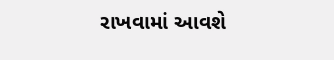રાખવામાં આવશે